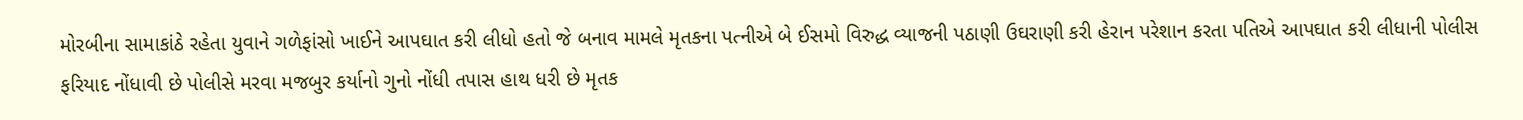મોરબીના સામાકાંઠે રહેતા યુવાને ગળેફાંસો ખાઈને આપઘાત કરી લીધો હતો જે બનાવ મામલે મૃતકના પત્નીએ બે ઈસમો વિરુદ્ધ વ્યાજની પઠાણી ઉઘરાણી કરી હેરાન પરેશાન કરતા પતિએ આપઘાત કરી લીધાની પોલીસ ફરિયાદ નોંધાવી છે પોલીસે મરવા મજબુર કર્યાનો ગુનો નોંધી તપાસ હાથ ધરી છે મૃતક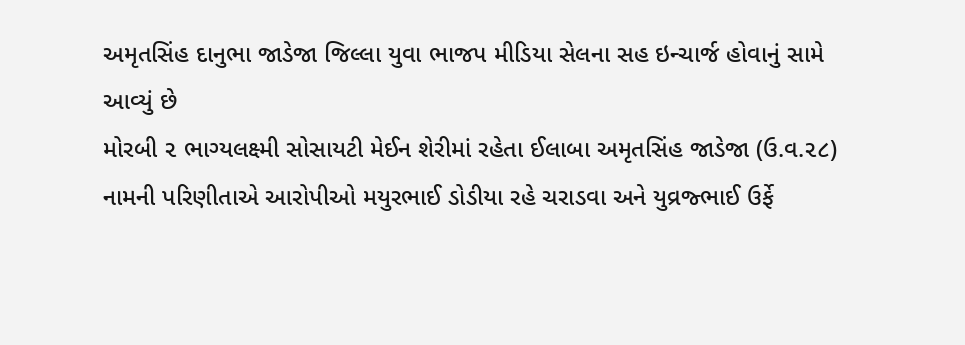અમૃતસિંહ દાનુભા જાડેજા જિલ્લા યુવા ભાજપ મીડિયા સેલના સહ ઇન્ચાર્જ હોવાનું સામે આવ્યું છે
મોરબી ૨ ભાગ્યલક્ષ્મી સોસાયટી મેઈન શેરીમાં રહેતા ઈલાબા અમૃતસિંહ જાડેજા (ઉ.વ.૨૮) નામની પરિણીતાએ આરોપીઓ મયુરભાઈ ડોડીયા રહે ચરાડવા અને યુવ્રજ્ભાઈ ઉર્ફે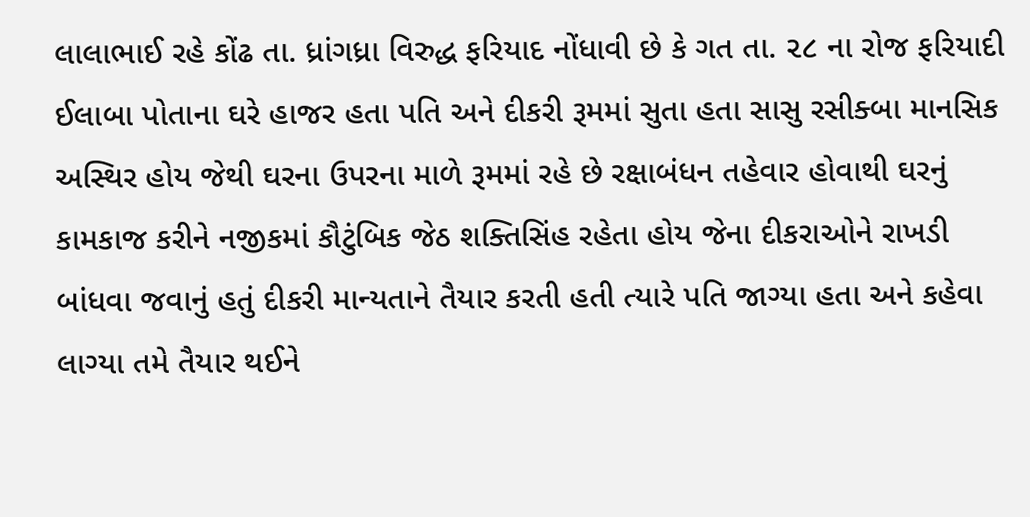લાલાભાઈ રહે કોંઢ તા. ધ્રાંગધ્રા વિરુદ્ધ ફરિયાદ નોંધાવી છે કે ગત તા. ૨૮ ના રોજ ફરિયાદી ઈલાબા પોતાના ઘરે હાજર હતા પતિ અને દીકરી રૂમમાં સુતા હતા સાસુ રસીક્બા માનસિક અસ્થિર હોય જેથી ઘરના ઉપરના માળે રૂમમાં રહે છે રક્ષાબંધન તહેવાર હોવાથી ઘરનું કામકાજ કરીને નજીકમાં કૌટુંબિક જેઠ શક્તિસિંહ રહેતા હોય જેના દીકરાઓને રાખડી બાંધવા જવાનું હતું દીકરી માન્યતાને તૈયાર કરતી હતી ત્યારે પતિ જાગ્યા હતા અને કહેવા લાગ્યા તમે તૈયાર થઈને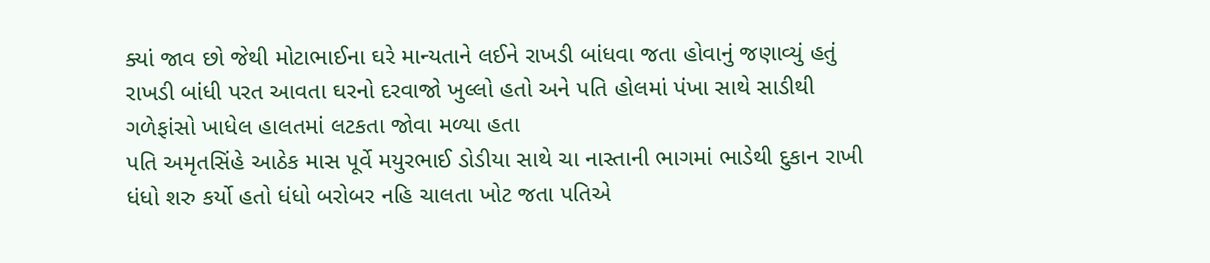ક્યાં જાવ છો જેથી મોટાભાઈના ઘરે માન્યતાને લઈને રાખડી બાંધવા જતા હોવાનું જણાવ્યું હતું રાખડી બાંધી પરત આવતા ઘરનો દરવાજો ખુલ્લો હતો અને પતિ હોલમાં પંખા સાથે સાડીથી ગળેફાંસો ખાધેલ હાલતમાં લટકતા જોવા મળ્યા હતા
પતિ અમૃતસિંહે આઠેક માસ પૂર્વે મયુરભાઈ ડોડીયા સાથે ચા નાસ્તાની ભાગમાં ભાડેથી દુકાન રાખી ધંધો શરુ કર્યો હતો ધંધો બરોબર નહિ ચાલતા ખોટ જતા પતિએ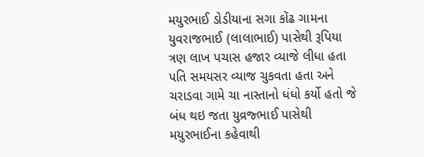મયુરભાઈ ડોડીયાના સગા કોંઢ ગામના યુવરાજભાઈ (લાલાભાઈ) પાસેથી રૂપિયા ત્રણ લાખ પચાસ હજાર વ્યાજે લીધા હતા પતિ સમયસર વ્યાજ ચુકવતા હતા અને ચરાડવા ગામે ચા નાસ્તાનો ધંધો કર્યો હતો જે બંધ થઇ જતા યુવ્રજ્ભાઈ પાસેથી મયુરભાઈના કહેવાથી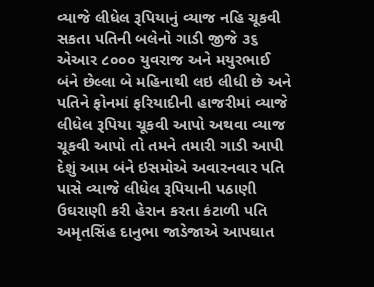વ્યાજે લીધેલ રૂપિયાનું વ્યાજ નહિ ચૂકવી સકતા પતિની બલેનો ગાડી જીજે ૩૬ એઆર ૮૦૦૦ યુવરાજ અને મયુરભાઈ બંને છેલ્લા બે મહિનાથી લઇ લીધી છે અને પતિને ફોનમાં ફરિયાદીની હાજરીમાં વ્યાજે લીધેલ રૂપિયા ચૂકવી આપો અથવા વ્યાજ ચૂકવી આપો તો તમને તમારી ગાડી આપી દેશું આમ બંને ઇસમોએ અવારનવાર પતિ પાસે વ્યાજે લીધેલ રૂપિયાની પઠાણી ઉઘરાણી કરી હેરાન કરતા કંટાળી પતિ અમૃતસિંહ દાનુભા જાડેજાએ આપઘાત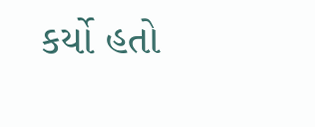કર્યો હતો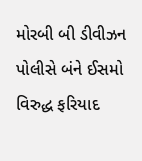મોરબી બી ડીવીઝન પોલીસે બંને ઈસમો વિરુદ્ધ ફરિયાદ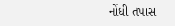નોંધી તપાસ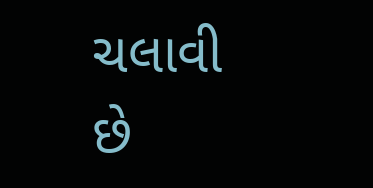ચલાવી છે